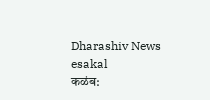Dharashiv News
esakal
कळंब: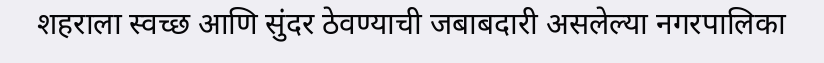शहराला स्वच्छ आणि सुंदर ठेवण्याची जबाबदारी असलेल्या नगरपालिका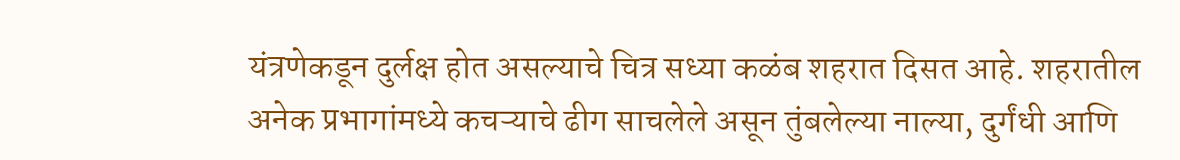यंत्रणेकडून दुर्लक्ष होत असल्याचे चित्र सध्या कळंब शहरात दिसत आहे. शहरातील अनेक प्रभागांमध्ये कचऱ्याचे ढीग साचलेले असून तुंबलेल्या नाल्या, दुर्गंधी आणि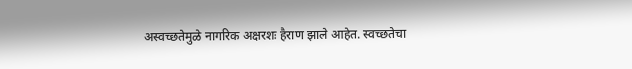अस्वच्छतेमुळे नागरिक अक्षरशः हैराण झाले आहेत. स्वच्छतेचा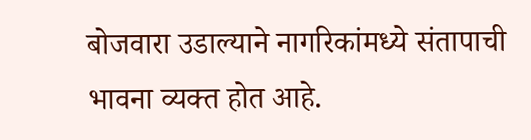बोजवारा उडाल्याने नागरिकांमध्ये संतापाची भावना व्यक्त होत आहे.